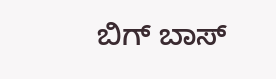ಬಿಗ್ ಬಾಸ್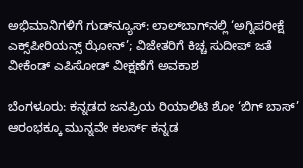ಅಭಿಮಾನಿಗಳಿಗೆ ಗುಡ್‌ನ್ಯೂಸ್: ಲಾಲ್‌ಬಾಗ್‌ನಲ್ಲಿ ‘ಅಗ್ನಿಪರೀಕ್ಷೆ ಎಕ್ಸ್‌ಪೀರಿಯನ್ಸ್ ಝೋನ್’; ವಿಜೇತರಿಗೆ ಕಿಚ್ಚ ಸುದೀಪ್ ಜತೆ ವೀಕೆಂಡ್ ಎಪಿಸೋಡ್ ವೀಕ್ಷಣೆಗೆ ಅವಕಾಶ

ಬೆಂಗಳೂರು: ಕನ್ನಡದ ಜನಪ್ರಿಯ ರಿಯಾಲಿಟಿ ಶೋ ‘ಬಿಗ್ ಬಾಸ್’ ಆರಂಭಕ್ಕೂ ಮುನ್ನವೇ ಕಲರ್ಸ್ ಕನ್ನಡ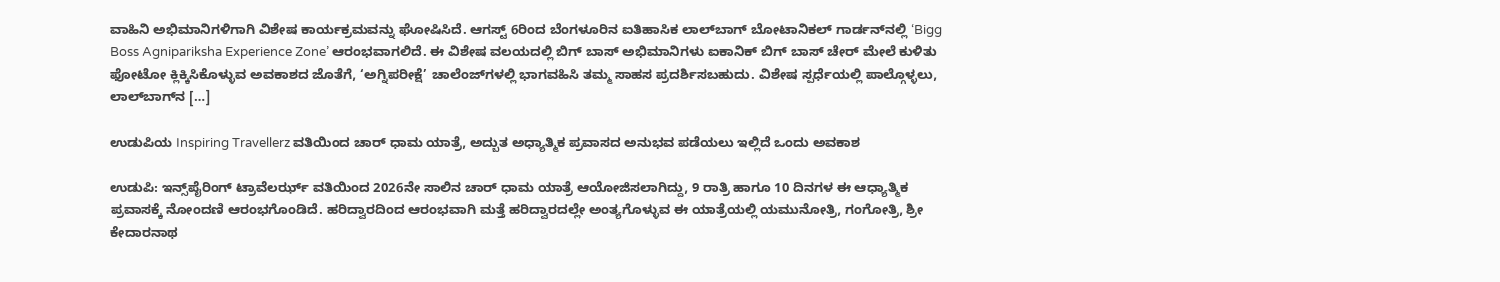ವಾಹಿನಿ ಅಭಿಮಾನಿಗಳಿಗಾಗಿ ವಿಶೇಷ ಕಾರ್ಯಕ್ರಮವನ್ನು ಘೋಷಿಸಿದೆ. ಆಗಸ್ಟ್ 6ರಿಂದ ಬೆಂಗಳೂರಿನ ಐತಿಹಾಸಿಕ ಲಾಲ್‌ಬಾಗ್ ಬೋಟಾನಿಕಲ್ ಗಾರ್ಡನ್‌ನಲ್ಲಿ ‘Bigg Boss Agnipariksha Experience Zone’ ಆರಂಭವಾಗಲಿದೆ. ಈ ವಿಶೇಷ ವಲಯದಲ್ಲಿ ಬಿಗ್ ಬಾಸ್ ಅಭಿಮಾನಿಗಳು ಐಕಾನಿಕ್ ಬಿಗ್ ಬಾಸ್ ಚೇರ್ ಮೇಲೆ ಕುಳಿತು ಫೋಟೋ ಕ್ಲಿಕ್ಕಿಸಿಕೊಳ್ಳುವ ಅವಕಾಶದ ಜೊತೆಗೆ, ‘ಅಗ್ನಿಪರೀಕ್ಷೆ’ ಚಾಲೆಂಜ್‌ಗಳಲ್ಲಿ ಭಾಗವಹಿಸಿ ತಮ್ಮ ಸಾಹಸ ಪ್ರದರ್ಶಿಸಬಹುದು. ವಿಶೇಷ ಸ್ಪರ್ಧೆಯಲ್ಲಿ ಪಾಲ್ಗೊಳ್ಳಲು, ಲಾಲ್‌ಬಾಗ್‌ನ […]

ಉಡುಪಿಯ Inspiring Travellerz ವತಿಯಿಂದ ಚಾರ್ ಧಾಮ ಯಾತ್ರೆ, ಅದ್ಬುತ ಅಧ್ಯಾತ್ಮಿಕ ಪ್ರವಾಸದ ಅನುಭವ ಪಡೆಯಲು ಇಲ್ಲಿದೆ ಒಂದು ಅವಕಾಶ

ಉಡುಪಿ: ಇನ್ಸ್‌ಪೈರಿಂಗ್ ಟ್ರಾವೆಲರ್ಝ್ ವತಿಯಿಂದ 2026ನೇ ಸಾಲಿನ ಚಾರ್ ಧಾಮ ಯಾತ್ರೆ ಆಯೋಜಿಸಲಾಗಿದ್ದು, 9 ರಾತ್ರಿ ಹಾಗೂ 10 ದಿನಗಳ ಈ ಆಧ್ಯಾತ್ಮಿಕ ಪ್ರವಾಸಕ್ಕೆ ನೋಂದಣಿ ಆರಂಭಗೊಂಡಿದೆ. ಹರಿದ್ವಾರದಿಂದ ಆರಂಭವಾಗಿ ಮತ್ತೆ ಹರಿದ್ವಾರದಲ್ಲೇ ಅಂತ್ಯಗೊಳ್ಳುವ ಈ ಯಾತ್ರೆಯಲ್ಲಿ ಯಮುನೋತ್ರಿ, ಗಂಗೋತ್ರಿ, ಶ್ರೀ ಕೇದಾರನಾಥ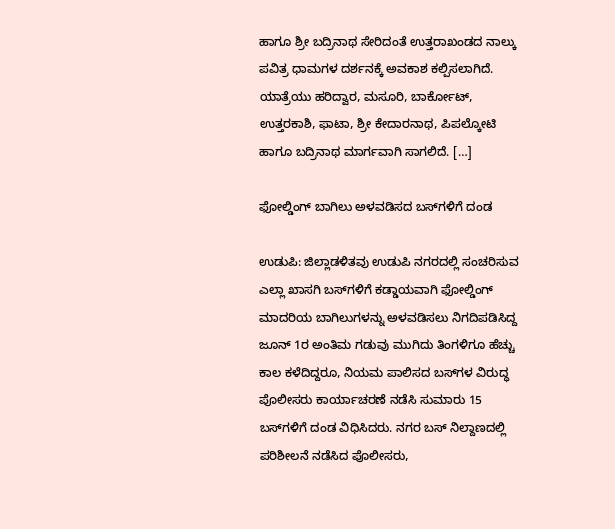ಹಾಗೂ ಶ್ರೀ ಬದ್ರಿನಾಥ ಸೇರಿದಂತೆ ಉತ್ತರಾಖಂಡದ ನಾಲ್ಕು ಪವಿತ್ರ ಧಾಮಗಳ ದರ್ಶನಕ್ಕೆ ಅವಕಾಶ ಕಲ್ಪಿಸಲಾಗಿದೆ. ಯಾತ್ರೆಯು ಹರಿದ್ವಾರ, ಮಸೂರಿ, ಬಾರ್ಕೋಟ್, ಉತ್ತರಕಾಶಿ, ಫಾಟಾ, ಶ್ರೀ ಕೇದಾರನಾಥ, ಪಿಪಲ್ಕೋಟಿ ಹಾಗೂ ಬದ್ರಿನಾಥ ಮಾರ್ಗವಾಗಿ ಸಾಗಲಿದೆ. […]

ಫೋಲ್ಡಿಂಗ್ ಬಾಗಿಲು ಅಳವಡಿಸದ ಬಸ್‌ಗಳಿಗೆ ದಂಡ

ಉಡುಪಿ: ಜಿಲ್ಲಾಡಳಿತವು ಉಡುಪಿ ನಗರದಲ್ಲಿ ಸಂಚರಿಸುವ ಎಲ್ಲಾ ಖಾಸಗಿ ಬಸ್‌ಗಳಿಗೆ ಕಡ್ಡಾಯವಾಗಿ ಫೋಲ್ಡಿಂಗ್ ಮಾದರಿಯ ಬಾಗಿಲುಗಳನ್ನು ಅಳವಡಿಸಲು ನಿಗದಿಪಡಿಸಿದ್ದ ಜೂನ್‌ 1ರ ಅಂತಿಮ ಗಡುವು ಮುಗಿದು ತಿಂಗಳಿಗೂ ಹೆಚ್ಚು ಕಾಲ ಕಳೆದಿದ್ದರೂ, ನಿಯಮ ಪಾಲಿಸದ ಬಸ್‌ಗಳ ವಿರುದ್ಧ ಪೊಲೀಸರು ಕಾರ್ಯಾಚರಣೆ ನಡೆಸಿ ಸುಮಾರು 15 ಬಸ್‌ಗಳಿಗೆ ದಂಡ ವಿಧಿಸಿದರು. ನಗರ ಬಸ್‌ ನಿಲ್ದಾಣದಲ್ಲಿ ಪರಿಶೀಲನೆ ನಡೆಸಿದ ಪೊಲೀಸರು,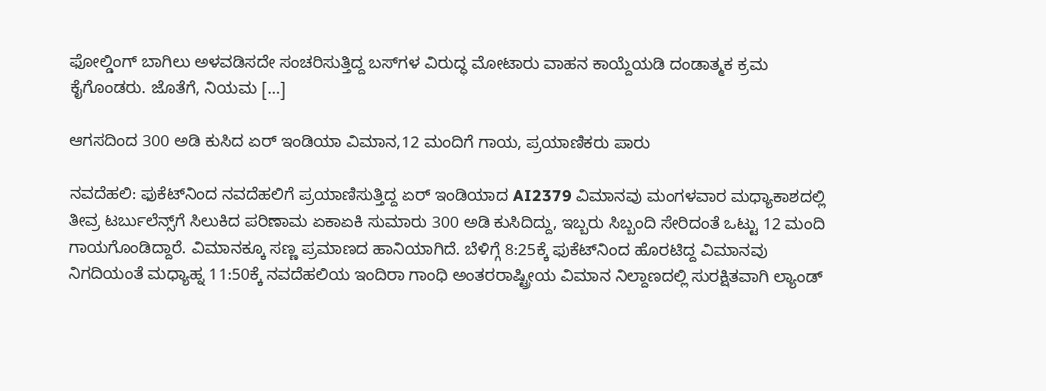ಫೋಲ್ಡಿಂಗ್ ಬಾಗಿಲು ಅಳವಡಿಸದೇ ಸಂಚರಿಸುತ್ತಿದ್ದ ಬಸ್‌ಗಳ ವಿರುದ್ಧ ಮೋಟಾರು ವಾಹನ ಕಾಯ್ದೆಯಡಿ ದಂಡಾತ್ಮಕ ಕ್ರಮ ಕೈಗೊಂಡರು. ಜೊತೆಗೆ, ನಿಯಮ […]

ಆಗಸದಿಂದ 300 ಅಡಿ ಕುಸಿದ ಏರ್ ಇಂಡಿಯಾ ವಿಮಾನ,12 ಮಂದಿಗೆ ಗಾಯ, ಪ್ರಯಾಣಿಕರು ಪಾರು

ನವದೆಹಲಿ: ಫುಕೆಟ್‌ನಿಂದ ನವದೆಹಲಿಗೆ ಪ್ರಯಾಣಿಸುತ್ತಿದ್ದ ಏರ್ ಇಂಡಿಯಾದ AI2379 ವಿಮಾನವು ಮಂಗಳವಾರ ಮಧ್ಯಾಕಾಶದಲ್ಲಿ ತೀವ್ರ ಟರ್ಬುಲೆನ್ಸ್‌ಗೆ ಸಿಲುಕಿದ ಪರಿಣಾಮ ಏಕಾಏಕಿ ಸುಮಾರು 300 ಅಡಿ ಕುಸಿದಿದ್ದು, ಇಬ್ಬರು ಸಿಬ್ಬಂದಿ ಸೇರಿದಂತೆ ಒಟ್ಟು 12 ಮಂದಿ ಗಾಯಗೊಂಡಿದ್ದಾರೆ. ವಿಮಾನಕ್ಕೂ ಸಣ್ಣ ಪ್ರಮಾಣದ ಹಾನಿಯಾಗಿದೆ. ಬೆಳಿಗ್ಗೆ 8:25ಕ್ಕೆ ಫುಕೆಟ್‌ನಿಂದ ಹೊರಟಿದ್ದ ವಿಮಾನವು ನಿಗದಿಯಂತೆ ಮಧ್ಯಾಹ್ನ 11:50ಕ್ಕೆ ನವದೆಹಲಿಯ ಇಂದಿರಾ ಗಾಂಧಿ ಅಂತರರಾಷ್ಟ್ರೀಯ ವಿಮಾನ ನಿಲ್ದಾಣದಲ್ಲಿ ಸುರಕ್ಷಿತವಾಗಿ ಲ್ಯಾಂಡ್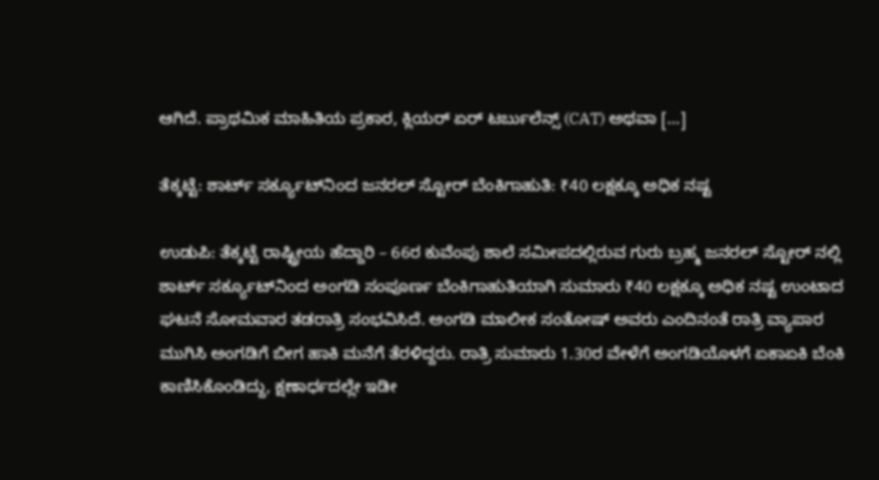ಆಗಿದೆ. ಪ್ರಾಥಮಿಕ ಮಾಹಿತಿಯ ಪ್ರಕಾರ, ಕ್ಲಿಯರ್ ಏರ್ ಟರ್ಬುಲೆನ್ಸ್ (CAT) ಅಥವಾ […]

ತೆಕ್ಕಟ್ಟೆ: ಶಾರ್ಟ್ ಸರ್ಕ್ಯೂಟ್‌ನಿಂದ ಜನರಲ್ ಸ್ಟೋರ್‌ ಬೆಂಕಿಗಾಹುತಿ: ₹40 ಲಕ್ಷಕ್ಕೂ ಅಧಿಕ ನಷ್ಟ

ಉಡುಪಿ: ತೆಕ್ಕಟ್ಟೆ ರಾಷ್ಟ್ರೀಯ ಹೆದ್ದಾರಿ – 66ರ ಕುವೆಂಪು ಶಾಲೆ ಸಮೀಪದಲ್ಲಿರುವ ಗುರು ಬ್ರಹ್ಮ ಜನರಲ್ ಸ್ಟೋರ್ ನಲ್ಲಿ ಶಾರ್ಟ್ ಸರ್ಕ್ಯೂಟ್‌ನಿಂದ ಅಂಗಡಿ ಸಂಪೂರ್ಣ ಬೆಂಕಿಗಾಹುತಿಯಾಗಿ ಸುಮಾರು ₹40 ಲಕ್ಷಕ್ಕೂ ಅಧಿಕ ನಷ್ಟ ಉಂಟಾದ ಘಟನೆ ಸೋಮವಾರ ತಡರಾತ್ರಿ ಸಂಭವಿಸಿದೆ. ಅಂಗಡಿ ಮಾಲೀಕ ಸಂತೋಷ್ ಅವರು ಎಂದಿನಂತೆ ರಾತ್ರಿ ವ್ಯಾಪಾರ ಮುಗಿಸಿ ಅಂಗಡಿಗೆ ಬೀಗ ಹಾಕಿ ಮನೆಗೆ ತೆರಳಿದ್ದರು. ರಾತ್ರಿ ಸುಮಾರು 1.30ರ ವೇಳೆಗೆ ಅಂಗಡಿಯೊಳಗೆ ಏಕಾಏಕಿ ಬೆಂಕಿ ಕಾಣಿಸಿಕೊಂಡಿದ್ದು, ಕ್ಷಣಾರ್ಧದಲ್ಲೇ ಇಡೀ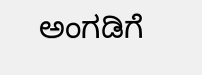ಅಂಗಡಿಗೆ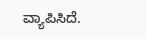ವ್ಯಾಪಿಸಿದೆ.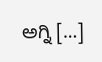ಅಗ್ನಿ […]